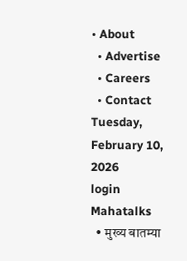• About
  • Advertise
  • Careers
  • Contact
Tuesday, February 10, 2026
login
Mahatalks
  • मुख्य बातम्या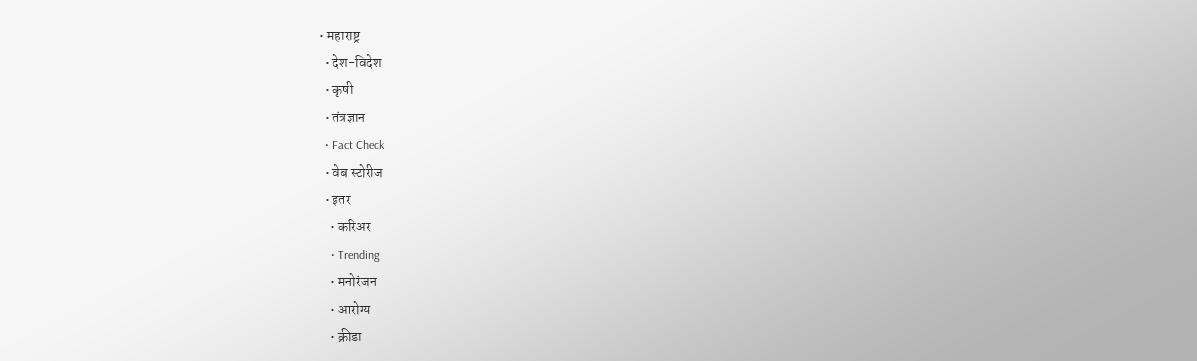• महाराष्ट्र
  • देश-विदेश
  • कृषी
  • तंत्रज्ञान
  • Fact Check
  • वेब स्टोरीज
  • इतर
    • करिअर
    • Trending
    • मनोरंजन
    • आरोग्य
    • क्रीडा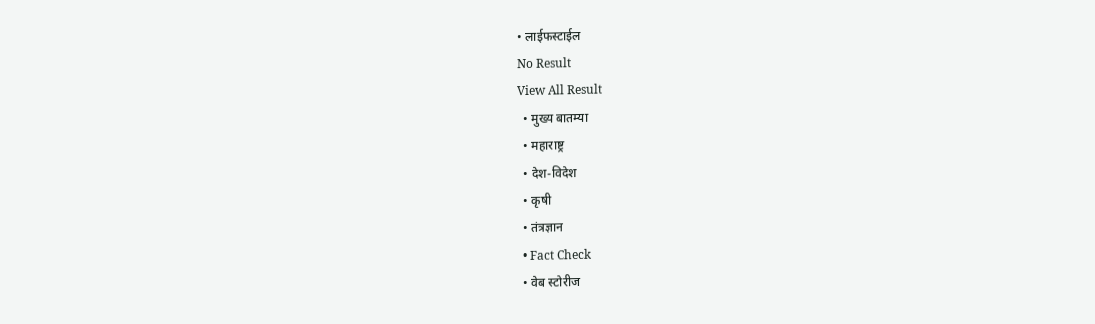• लाईफस्टाईल
No Result
View All Result
  • मुख्य बातम्या
  • महाराष्ट्र
  • देश-विदेश
  • कृषी
  • तंत्रज्ञान
  • Fact Check
  • वेब स्टोरीज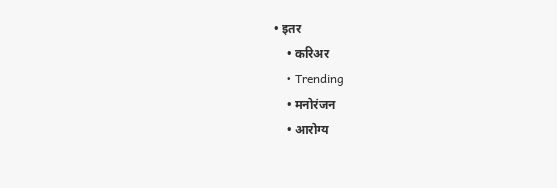• इतर
    • करिअर
    • Trending
    • मनोरंजन
    • आरोग्य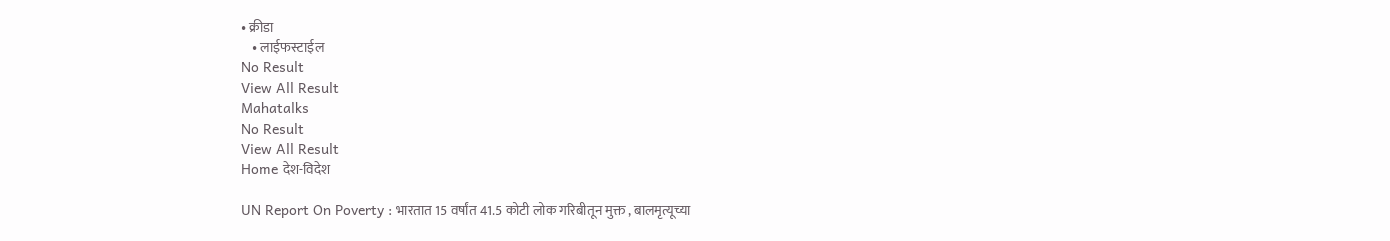• क्रीडा
    • लाईफस्टाईल
No Result
View All Result
Mahatalks
No Result
View All Result
Home देश-विदेश

UN Report On Poverty : भारतात 15 वर्षांत 41.5 कोटी लोक गरिबीतून मुक्त , बालमृत्यूच्या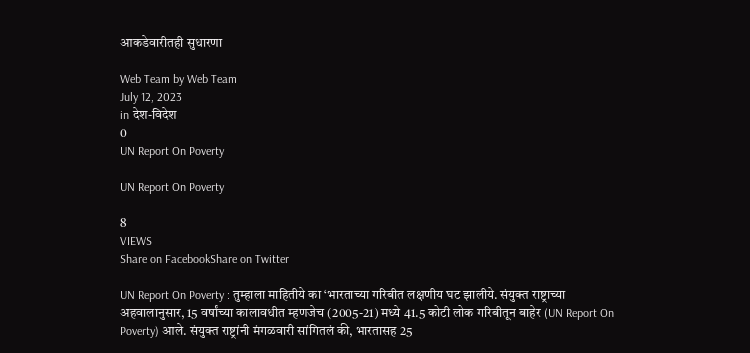आकडेवारीतही सुधारणा

Web Team by Web Team
July 12, 2023
in देश-विदेश
0
UN Report On Poverty

UN Report On Poverty

8
VIEWS
Share on FacebookShare on Twitter

UN Report On Poverty : तुम्हाला माहितीये का ‘भारताच्या गरिबीत लक्षणीय घट झालीये. संयुक्त राष्ट्राच्या अहवालानुसार, 15 वर्षांच्या कालावधीत म्हणजेच (2005-21) मध्ये 41.5 कोटी लोक गरिबीतून बाहेर (UN Report On Poverty) आले. संयुक्त राष्ट्रांनी मंगळवारी सांगितलं की, भारतासह 25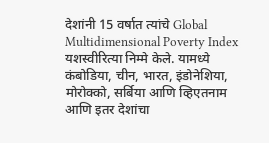देशांनी 15 वर्षात त्यांचे Global Multidimensional Poverty Index यशस्वीरित्या निम्मे केले. यामध्ये कंबोडिया, चीन, भारत, इंडोनेशिया, मोरोक्को, सर्बिया आणि व्हिएतनाम आणि इतर देशांचा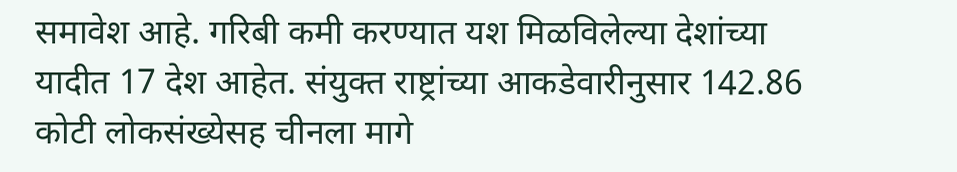समावेश आहे. गरिबी कमी करण्यात यश मिळविलेल्या देशांच्या यादीत 17 देश आहेत. संयुक्त राष्ट्रांच्या आकडेवारीनुसार 142.86 कोटी लोकसंख्येसह चीनला मागे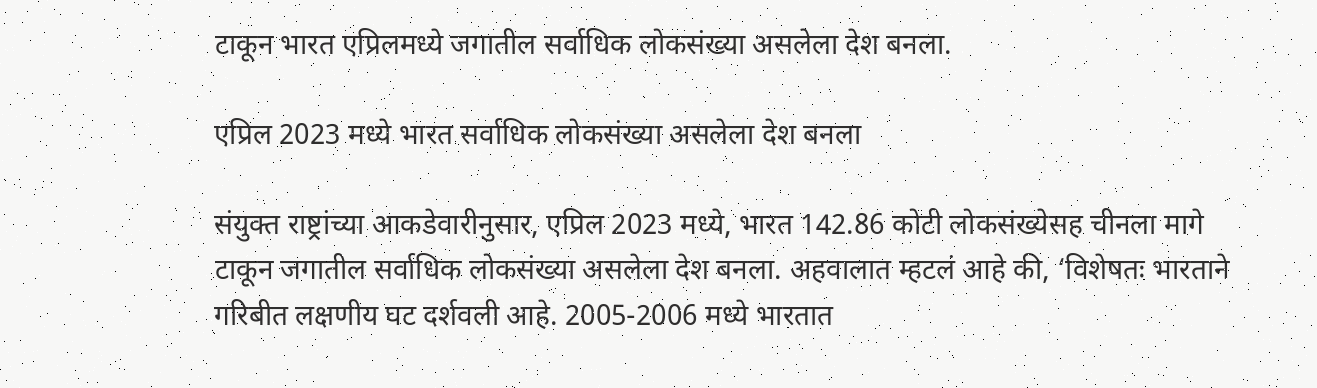टाकून भारत एप्रिलमध्ये जगातील सर्वाधिक लोकसंख्या असलेला देश बनला.

एप्रिल 2023 मध्ये भारत सर्वाधिक लोकसंख्या असलेला देश बनला

संयुक्त राष्ट्रांच्या आकडेवारीनुसार, एप्रिल 2023 मध्ये, भारत 142.86 कोटी लोकसंख्येसह चीनला मागे टाकून जगातील सर्वाधिक लोकसंख्या असलेला देश बनला. अहवालात म्हटलं आहे की, ‘विशेषतः भारताने गरिबीत लक्षणीय घट दर्शवली आहे. 2005-2006 मध्ये भारतात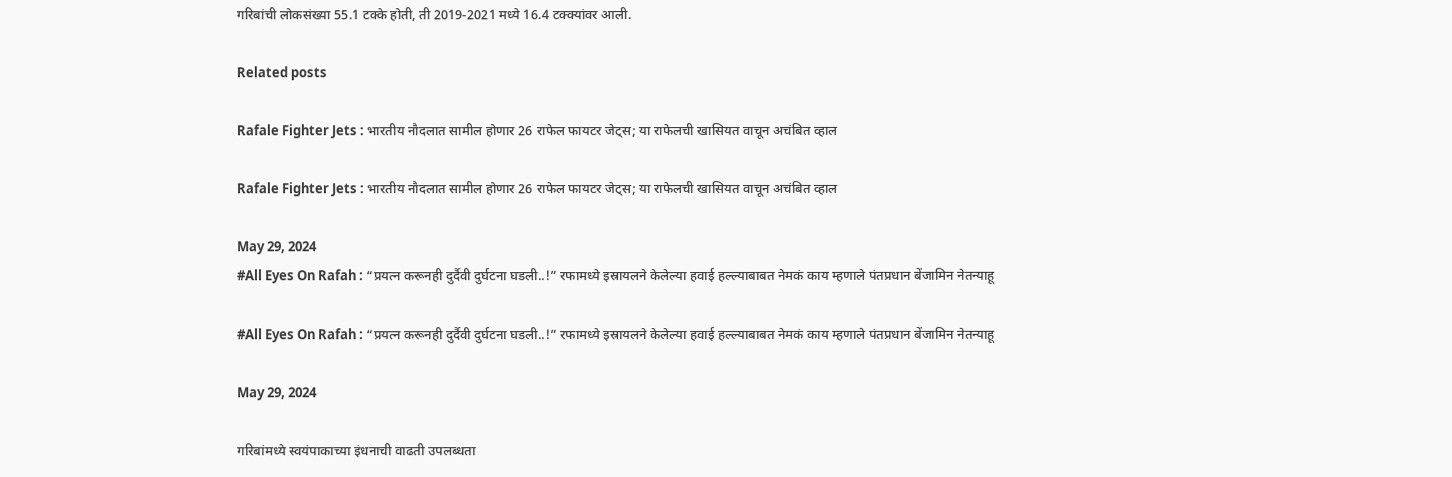गरिबांची लोकसंख्या 55.1 टक्के होती, ती 2019-2021 मध्ये 16.4 टक्क्यांवर आली.

Related posts

Rafale Fighter Jets : भारतीय नौदलात सामील होणार 26 राफेल फायटर जेट्स; या राफेलची खासियत वाचून अचंबित व्हाल

Rafale Fighter Jets : भारतीय नौदलात सामील होणार 26 राफेल फायटर जेट्स; या राफेलची खासियत वाचून अचंबित व्हाल

May 29, 2024
#All Eyes On Rafah : “प्रयत्न करूनही दुर्दैवी दुर्घटना घडली..!” रफामध्ये इस्रायलने केलेल्या हवाई हल्ल्याबाबत नेमकं काय म्हणाले पंतप्रधान बेंजामिन नेतन्याहू

#All Eyes On Rafah : “प्रयत्न करूनही दुर्दैवी दुर्घटना घडली..!” रफामध्ये इस्रायलने केलेल्या हवाई हल्ल्याबाबत नेमकं काय म्हणाले पंतप्रधान बेंजामिन नेतन्याहू

May 29, 2024

गरिबांमध्ये स्वयंपाकाच्या इंधनाची वाढती उपलब्धता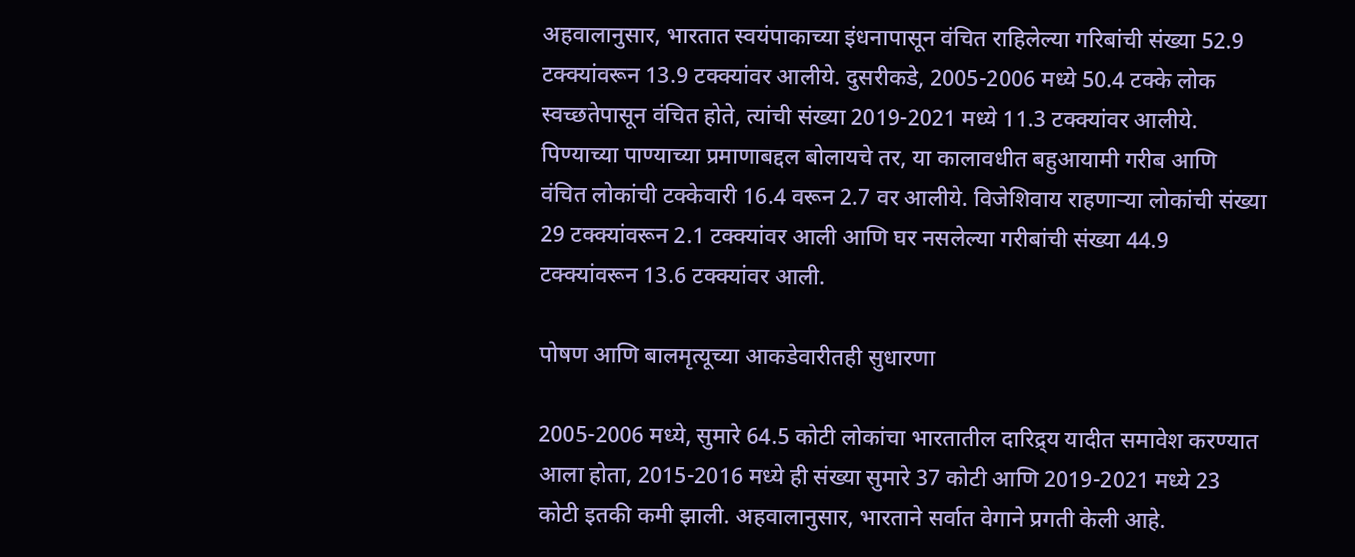अहवालानुसार, भारतात स्वयंपाकाच्या इंधनापासून वंचित राहिलेल्या गरिबांची संख्या 52.9 टक्क्यांवरून 13.9 टक्क्यांवर आलीये. दुसरीकडे, 2005-2006 मध्ये 50.4 टक्के लोक स्वच्छतेपासून वंचित होते, त्यांची संख्या 2019-2021 मध्ये 11.3 टक्क्यांवर आलीये. पिण्याच्या पाण्याच्या प्रमाणाबद्दल बोलायचे तर, या कालावधीत बहुआयामी गरीब आणि वंचित लोकांची टक्केवारी 16.4 वरून 2.7 वर आलीये. विजेशिवाय राहणाऱ्या लोकांची संख्या 29 टक्क्यांवरून 2.1 टक्क्यांवर आली आणि घर नसलेल्या गरीबांची संख्या 44.9 टक्क्यांवरून 13.6 टक्क्यांवर आली.

पोषण आणि बालमृत्यूच्या आकडेवारीतही सुधारणा

2005-2006 मध्ये, सुमारे 64.5 कोटी लोकांचा भारतातील दारिद्र्य यादीत समावेश करण्यात आला होता, 2015-2016 मध्ये ही संख्या सुमारे 37 कोटी आणि 2019-2021 मध्ये 23 कोटी इतकी कमी झाली. अहवालानुसार, भारताने सर्वात वेगाने प्रगती केली आहे.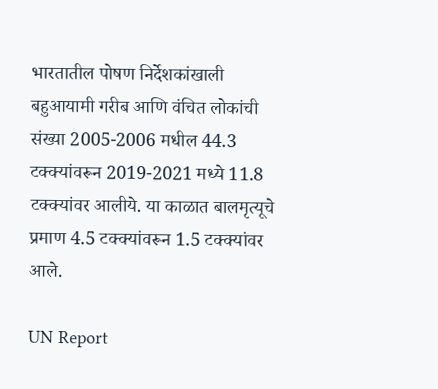भारतातील पोषण निर्देशकांखाली बहुआयामी गरीब आणि वंचित लोकांची संख्या 2005-2006 मधील 44.3 टक्क्यांवरून 2019-2021 मध्ये 11.8 टक्क्यांवर आलीये. या काळात बालमृत्यूचे प्रमाण 4.5 टक्क्यांवरून 1.5 टक्क्यांवर आले.

UN Report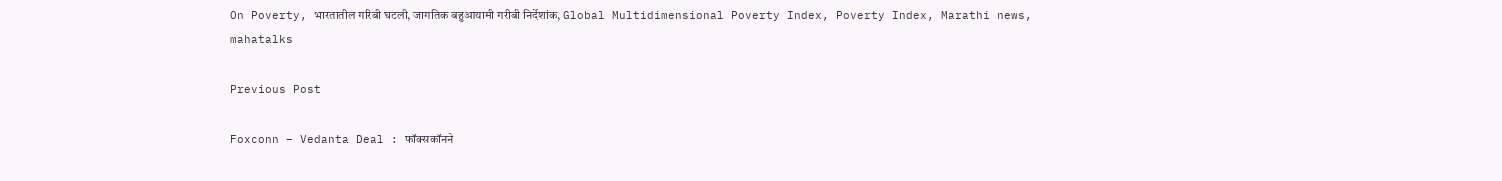On Poverty, भारतातील गरिबी घटली, जागतिक बहुआयामी गरीबी निर्देशांक, Global Multidimensional Poverty Index, Poverty Index, Marathi news, mahatalks

Previous Post

Foxconn – Vedanta Deal : फॉक्सकॉनने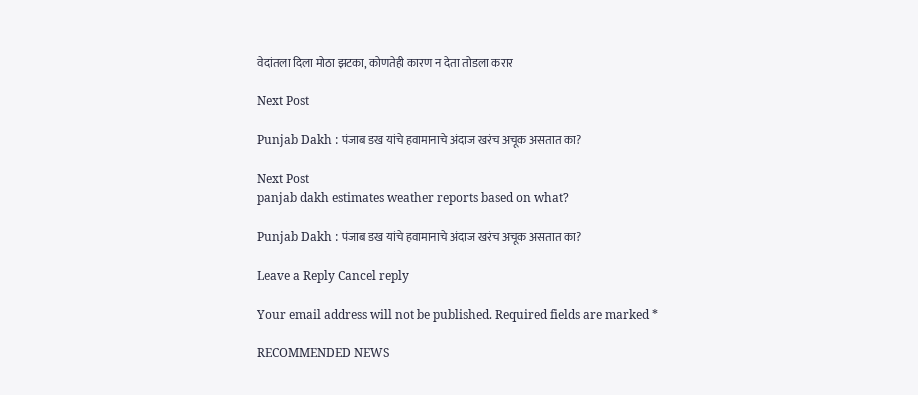वेदांतला दिला मोठा झटका, कोणतेही कारण न देता तोडला करार

Next Post

Punjab Dakh : पंजाब डख यांचे हवामानाचे अंदाज खरंच अचूक असतात का?

Next Post
panjab dakh estimates weather reports based on what?

Punjab Dakh : पंजाब डख यांचे हवामानाचे अंदाज खरंच अचूक असतात का?

Leave a Reply Cancel reply

Your email address will not be published. Required fields are marked *

RECOMMENDED NEWS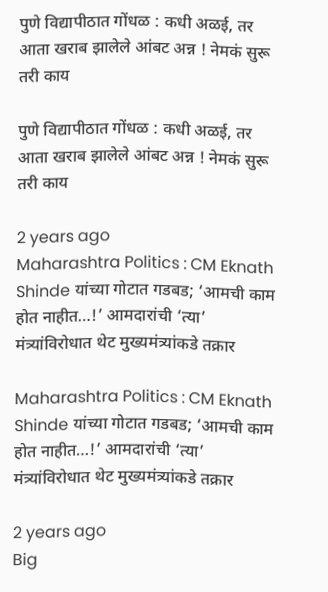पुणे विद्यापीठात गोंधळ : कधी अळई, तर आता खराब झालेले आंबट अन्न ! नेमकं सुरू तरी काय

पुणे विद्यापीठात गोंधळ : कधी अळई, तर आता खराब झालेले आंबट अन्न ! नेमकं सुरू तरी काय

2 years ago
Maharashtra Politics : CM Eknath Shinde यांच्या गोटात गडबड; ‘आमची काम होत नाहीत…!’ आमदारांची ‘त्या’ मंत्र्यांविरोधात थेट मुख्यमंत्र्यांकडे तक्रार

Maharashtra Politics : CM Eknath Shinde यांच्या गोटात गडबड; ‘आमची काम होत नाहीत…!’ आमदारांची ‘त्या’ मंत्र्यांविरोधात थेट मुख्यमंत्र्यांकडे तक्रार

2 years ago
Big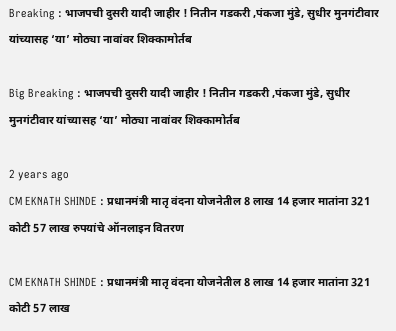Breaking : भाजपची दुसरी यादी जाहीर ! नितीन गडकरी ,पंकजा मुंडे, सुधीर मुनगंटीवार यांच्यासह ‘या’ मोठ्या नावांवर शिक्कामोर्तब

Big Breaking : भाजपची दुसरी यादी जाहीर ! नितीन गडकरी ,पंकजा मुंडे, सुधीर मुनगंटीवार यांच्यासह ‘या’ मोठ्या नावांवर शिक्कामोर्तब

2 years ago
CM EKNATH SHINDE : प्रधानमंत्री मातृ वंदना योजनेतील 8 लाख 14 हजार मातांना 321 कोटी 57 लाख रुपयांचे ऑनलाइन वितरण

CM EKNATH SHINDE : प्रधानमंत्री मातृ वंदना योजनेतील 8 लाख 14 हजार मातांना 321 कोटी 57 लाख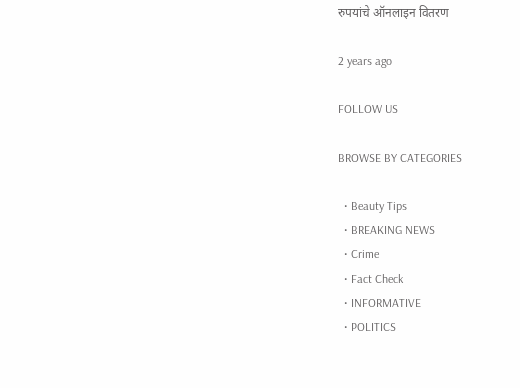रुपयांचे ऑनलाइन वितरण

2 years ago

FOLLOW US

BROWSE BY CATEGORIES

  • Beauty Tips
  • BREAKING NEWS
  • Crime
  • Fact Check
  • INFORMATIVE
  • POLITICS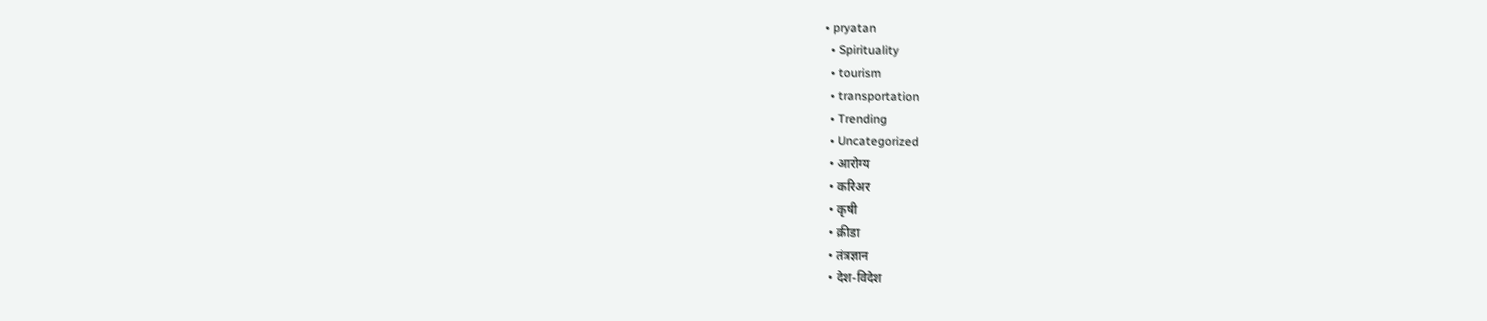• pryatan
  • Spirituality
  • tourism
  • transportation
  • Trending
  • Uncategorized
  • आरोग्य
  • करिअर
  • कृषी
  • क्रीडा
  • तंत्रज्ञान
  • देश-विदेश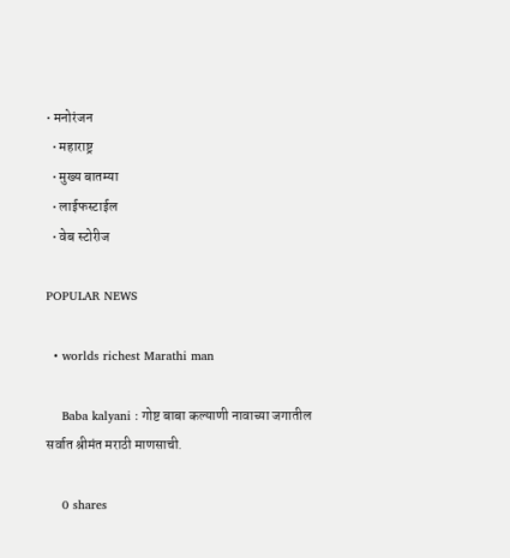• मनोरंजन
  • महाराष्ट्र
  • मुख्य बातम्या
  • लाईफस्टाईल
  • वेब स्टोरीज

POPULAR NEWS

  • worlds richest Marathi man

    Baba kalyani : गोष्ट बाबा कल्याणी नावाच्या जगातील सर्वात श्रीमंत मराठी माणसाची.

    0 shares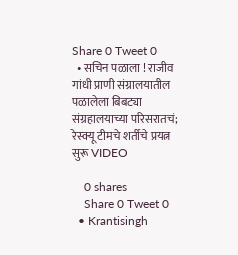Share 0 Tweet 0
  • सचिन पळाला ! राजीव गांधी प्राणी संग्रालयातील पळालेला बिबट्या संग्रहालयाच्या परिसरातचं; रेस्क्यू टीमचे शर्तीचे प्रयत्न सुरू VIDEO

    0 shares
    Share 0 Tweet 0
  • Krantisingh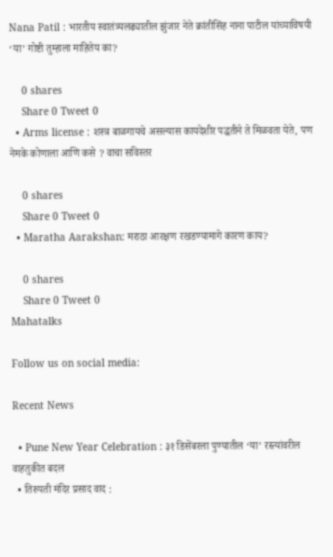Nana Patil : भारतीय स्वातंत्र्यलढ्यातील झुंजार नेते क्रांतीसिंह नाना पाटील यांच्याविषयी ‘या’ गोष्टी तुम्हाला माहितेय का?

    0 shares
    Share 0 Tweet 0
  • Arms license : शस्त्र बाळगायचे असल्यास कायदेशीर पद्धतीने ते मिळवता येते, पण नेमके कोणाला आणि कसे ? वाचा सविस्तर

    0 shares
    Share 0 Tweet 0
  • Maratha Aarakshan: मराठा आरक्षण रखडण्यामागे कारण काय?

    0 shares
    Share 0 Tweet 0
Mahatalks

Follow us on social media:

Recent News

  • Pune New Year Celebration : ३१ डिसेंबरला पुण्यातील ‘या’ रस्त्यांवरील वाहतुकीत बदल
  • तिरुपती मंदिर प्रसाद वाद :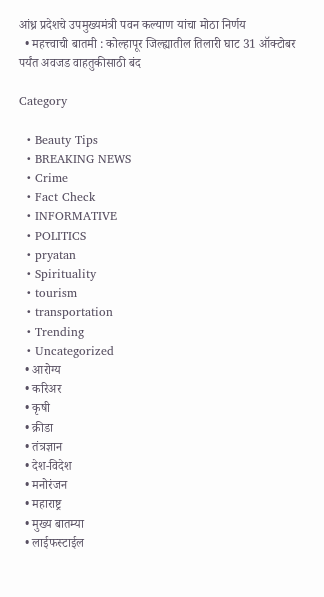आंध्र प्रदेशचे उपमुख्यमंत्री पवन कल्याण यांचा मोठा निर्णय
  • महत्त्वाची बातमी : कोल्हापूर जिल्ह्यातील तिलारी घाट 31 ऑक्टोबर पर्यंत अवजड वाहतुकीसाठी बंद

Category

  • Beauty Tips
  • BREAKING NEWS
  • Crime
  • Fact Check
  • INFORMATIVE
  • POLITICS
  • pryatan
  • Spirituality
  • tourism
  • transportation
  • Trending
  • Uncategorized
  • आरोग्य
  • करिअर
  • कृषी
  • क्रीडा
  • तंत्रज्ञान
  • देश-विदेश
  • मनोरंजन
  • महाराष्ट्र
  • मुख्य बातम्या
  • लाईफस्टाईल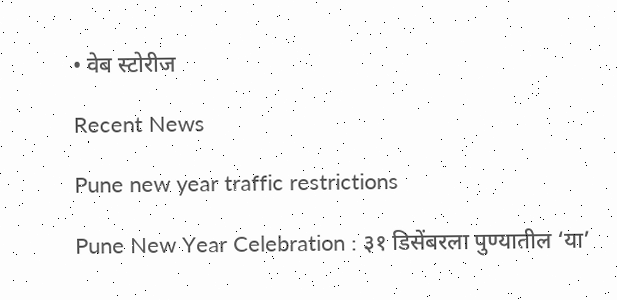• वेब स्टोरीज

Recent News

Pune new year traffic restrictions

Pune New Year Celebration : ३१ डिसेंबरला पुण्यातील ‘या’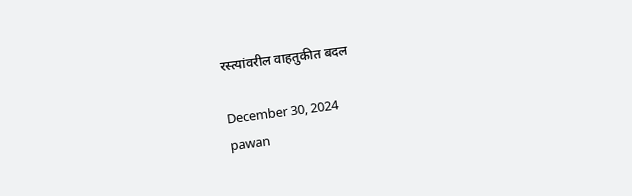रस्त्यांवरील वाहतुकीत बदल

December 30, 2024
pawan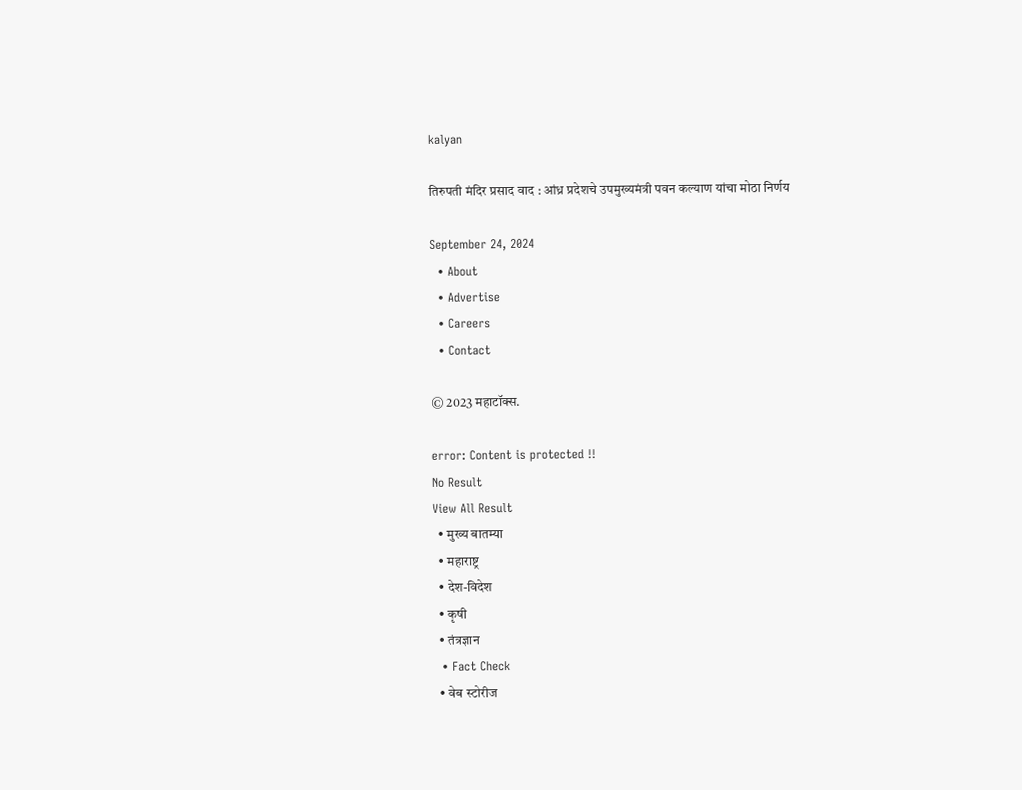kalyan

तिरुपती मंदिर प्रसाद वाद : आंध्र प्रदेशचे उपमुख्यमंत्री पवन कल्याण यांचा मोठा निर्णय

September 24, 2024
  • About
  • Advertise
  • Careers
  • Contact

© 2023 महाटॉक्स.

error: Content is protected !!
No Result
View All Result
  • मुख्य बातम्या
  • महाराष्ट्र
  • देश-विदेश
  • कृषी
  • तंत्रज्ञान
  • Fact Check
  • वेब स्टोरीज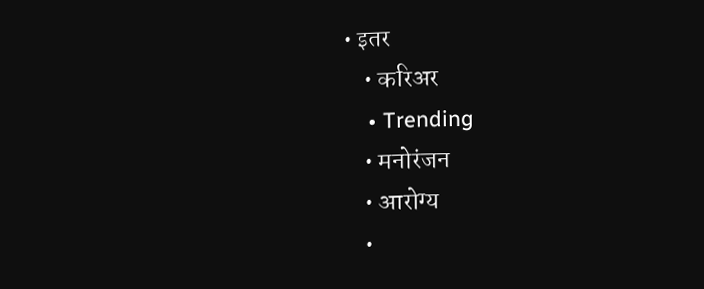• इतर
    • करिअर
    • Trending
    • मनोरंजन
    • आरोग्य
    •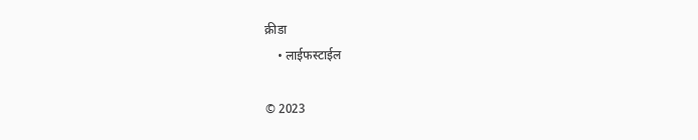क्रीडा
    • लाईफस्टाईल

© 2023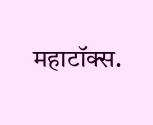महाटॉक्स.